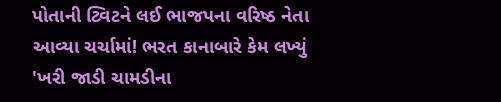પોતાની ટ્વિટને લઈ ભાજપના વરિષ્ઠ નેતા આવ્યા ચર્ચામાં! ભરત કાનાબારે કેમ લખ્યું 'ખરી જાડી ચામડીના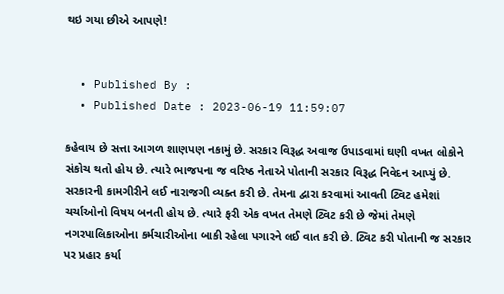થઇ ગયા છીએ આપણે!


  • Published By :
  • Published Date : 2023-06-19 11:59:07

કહેવાય છે સત્તા આગળ શાણપણ નકામું છે. સરકાર વિરૂદ્ધ અવાજ ઉપાડવામાં ઘણી વખત લોકોને સંકોચ થતો હોય છે. ત્યારે ભાજપના જ વરિષ્ઠ નેતાએ પોતાની સરકાર વિરૂદ્ધ નિવેદન આપ્યું છે. સરકારની કામગીરીને લઈ નારાજગી વ્યક્ત કરી છે. તેમના દ્વારા કરવામાં આવતી ટ્વિટ હમેશાં ચર્ચાઓનો વિષય બનતી હોય છે. ત્યારે ફરી એક વખત તેમણે ટ્વિટ કરી છે જેમાં તેમણે નગરપાલિકાઓના કર્મચારીઓના બાકી રહેલા પગારને લઈ વાત કરી છે. ટ્વિટ કરી પોતાની જ સરકાર પર પ્રહાર કર્યા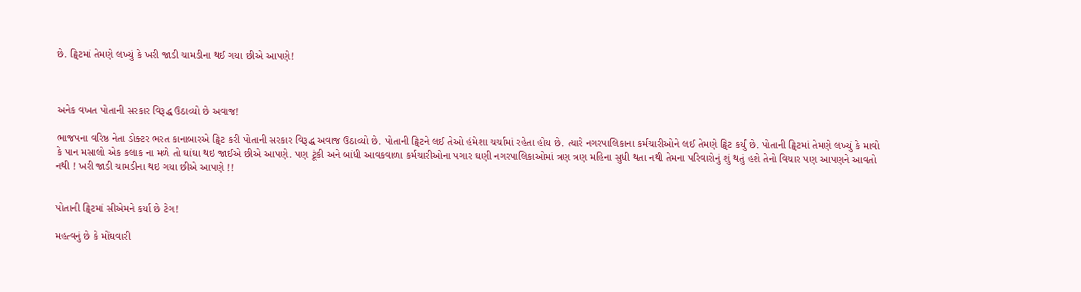છે. ટ્વિટમાં તેમણે લખ્યું કે ખરી જાડી ચામડીના થઈ ગયા છીએ આપણે!



અનેક વખત પોતાની સરકાર વિરૂદ્ધ ઉઠાવ્યો છે અવાજ!

ભાજપના વરિષ્ઠ નેતા ડોક્ટર ભરત કાનાબારએ ટ્વિટ કરી પોતાની સરકાર વિરૂદ્ધ અવાજ ઉઠાવ્યો છે. પોતાની ટ્વિટને લઈ તેઓ હંમેશા ચર્ચામાં રહેતા હોય છે. ત્યારે નગરપાલિકાના કર્મચારીઓને લઈ તેમણે ટ્વિટ કર્યું છે. પોતાની ટ્વિટમાં તેમણે લખ્યું કે માવો કે પાન મસાલો એક કલાક ના મળે તો ઘાંઘા થઇ જાઈએ છીએ આપણે. પણ ટૂંકી અને બાંધી આવકવાળા કર્મચારીઓના પગાર ઘણી નગરપાલિકાઓમાં ત્રણ ત્રણ મહિના સુધી થતા નથી તેમના પરિવારોનું શું થતું હશે તેનો વિચાર પણ આપણને આવતો નથી ! ખરી જાડી ચામડીના થઇ ગયા છીએ આપણે !!


પોતાની ટ્વિટમાં સીએમને કર્યા છે ટેગ!

મહત્વનું છે કે મોંઘવારી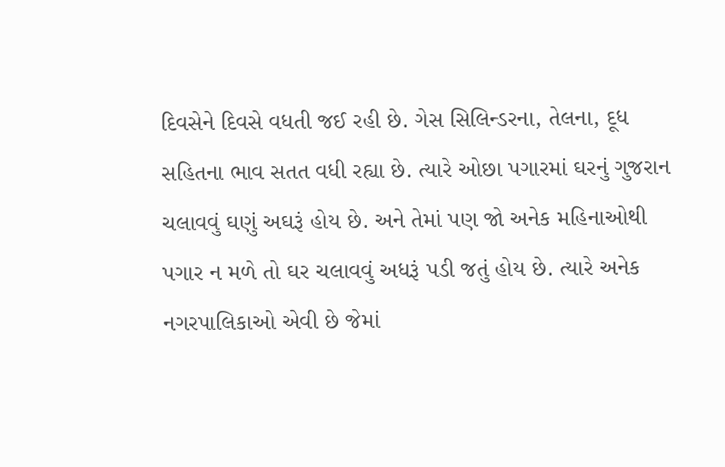દિવસેને દિવસે વધતી જઈ રહી છે. ગેસ સિલિન્ડરના, તેલના, દૂધ સહિતના ભાવ સતત વધી રહ્યા છે. ત્યારે ઓછા પગારમાં ઘરનું ગુજરાન ચલાવવું ઘણું અઘરૂં હોય છે. અને તેમાં પણ જો અનેક મહિનાઓથી પગાર ન મળે તો ઘર ચલાવવું અધરૂં પડી જતું હોય છે. ત્યારે અનેક નગરપાલિકાઓ એવી છે જેમાં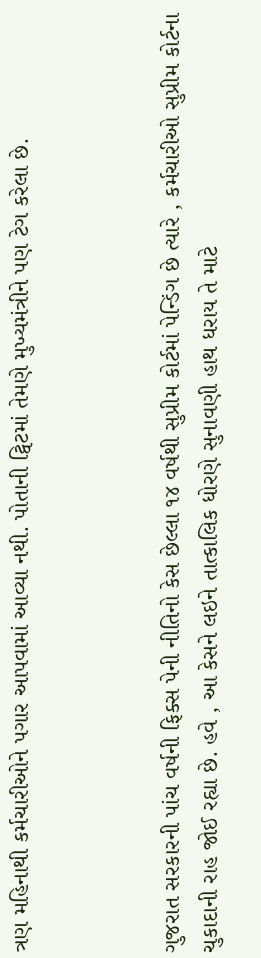ત્રણ મહિનાથી કર્મચારીઓને પગાર આપવામાં આવ્યા નથી. પોતાની ટ્વિટમાં તેમણે મુખ્યમંત્રીને પણ ટેગ કરેલા છે.



ગુજરાત સરકારની પાંચ વર્ષની ફિક્સ પેની નીતિનો કેસ છેલ્લા ૧૪ વર્ષથી સુપ્રીમ કોર્ટમાં પેન્ડિંગ છે ત્યારે , કર્મચારીઓ સુપ્રીમ કોર્ટના ચુકાદાની રાહ જોઈ રહ્યા છે. હવે , આ કેસને લઇને તાત્કાલિક ધોરણે સુનાવણી હાથ ધરાય તે માટે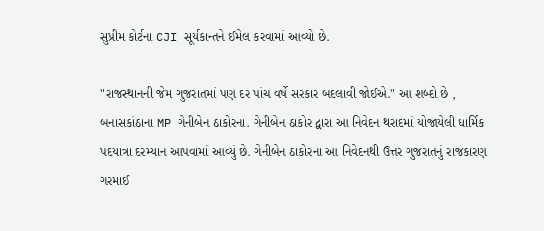સુપ્રીમ કોર્ટના CJI સૂર્યકાન્તને ઈમેલ કરવામાં આવ્યો છે.

"રાજસ્થાનની જેમ ગુજરાતમાં પણ દર પાંચ વર્ષે સરકાર બદલાવી જોઈએ." આ શબ્દો છે , બનાસકાંઠાના MP ગેનીબેન ઠાકોરના. ગેનીબેન ઠાકોર દ્વારા આ નિવેદન થરાદમાં યોજાયેલી ધાર્મિક પદયાત્રા દરમ્યાન આપવામાં આવ્યું છે. ગેનીબેન ઠાકોરના આ નિવેદનથી ઉત્તર ગુજરાતનું રાજકારણ ગરમાઈ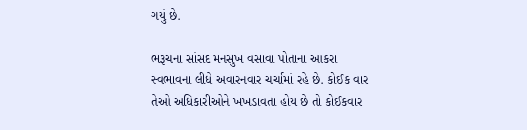ગયું છે.

ભરૂચના સાંસદ મનસુખ વસાવા પોતાના આકરા સ્વભાવના લીધે અવારનવાર ચર્ચામાં રહે છે. કોઈક વાર તેઓ અધિકારીઓને ખખડાવતા હોય છે તો કોઈકવાર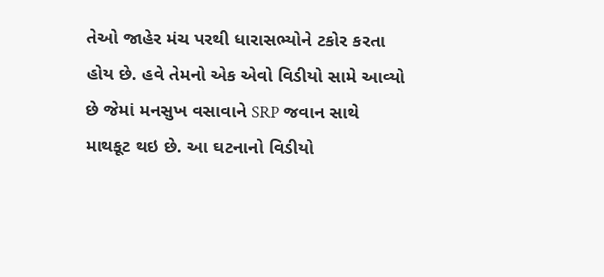તેઓ જાહેર મંચ પરથી ધારાસભ્યોને ટકોર કરતા હોય છે. હવે તેમનો એક એવો વિડીયો સામે આવ્યો છે જેમાં મનસુખ વસાવાને SRP જવાન સાથે માથકૂટ થઇ છે. આ ઘટનાનો વિડીયો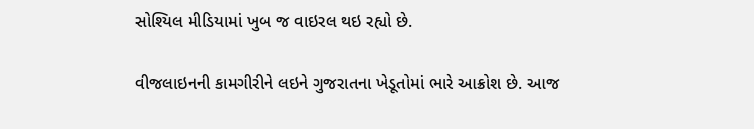સોશ્યિલ મીડિયામાં ખુબ જ વાઇરલ થઇ રહ્યો છે.

વીજલાઇનની કામગીરીને લઇને ગુજરાતના ખેડૂતોમાં ભારે આક્રોશ છે. આજ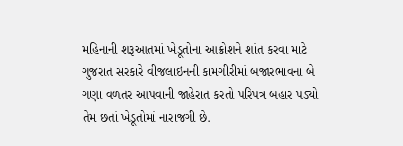મહિનાની શરૂઆતમાં ખેડૂતોના આક્રોશને શાંત કરવા માટે ગુજરાત સરકારે વીજલાઇનની કામગીરીમાં બજારભાવના બે ગણા વળતર આપવાની જાહેરાત કરતો પરિપત્ર બહાર પડ્યો તેમ છતાં ખેડૂતોમાં નારાજગી છે.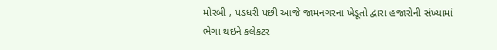મોરબી , પડધરી પછી આજે જામનગરના ખેડૂતો દ્વારા હજારોની સંખ્યામાં ભેગા થઇને કલેકટર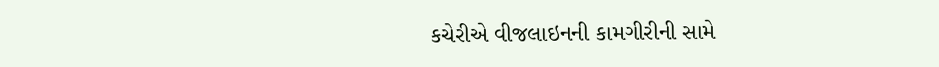કચેરીએ વીજલાઇનની કામગીરીની સામે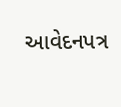આવેદનપત્ર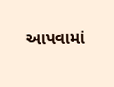આપવામાં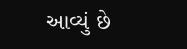આવ્યું છે